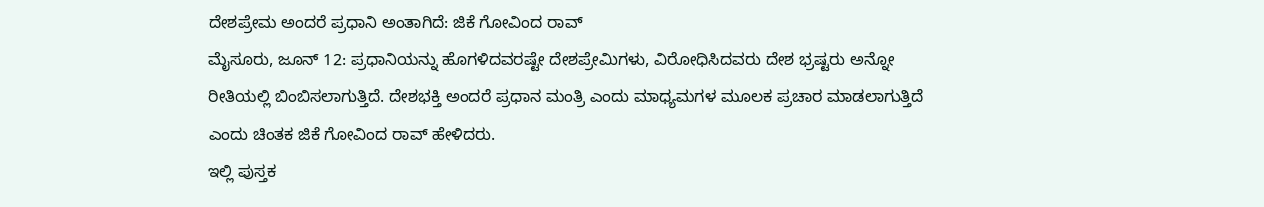ದೇಶಪ್ರೇಮ ಅಂದರೆ ಪ್ರಧಾನಿ ಅಂತಾಗಿದೆ: ಜಿಕೆ ಗೋವಿಂದ ರಾವ್
ಮೈಸೂರು, ಜೂನ್ 12: ಪ್ರಧಾನಿಯನ್ನು ಹೊಗಳಿದವರಷ್ಟೇ ದೇಶಪ್ರೇಮಿಗಳು, ವಿರೋಧಿಸಿದವರು ದೇಶ ಭ್ರಷ್ಟರು ಅನ್ನೋ ರೀತಿಯಲ್ಲಿ ಬಿಂಬಿಸಲಾಗುತ್ತಿದೆ. ದೇಶಭಕ್ತಿ ಅಂದರೆ ಪ್ರಧಾನ ಮಂತ್ರಿ ಎಂದು ಮಾಧ್ಯಮಗಳ ಮೂಲಕ ಪ್ರಚಾರ ಮಾಡಲಾಗುತ್ತಿದೆ ಎಂದು ಚಿಂತಕ ಜಿಕೆ ಗೋವಿಂದ ರಾವ್ ಹೇಳಿದರು.
ಇಲ್ಲಿ ಪುಸ್ತಕ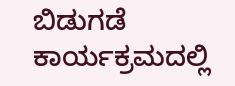ಬಿಡುಗಡೆ ಕಾರ್ಯಕ್ರಮದಲ್ಲಿ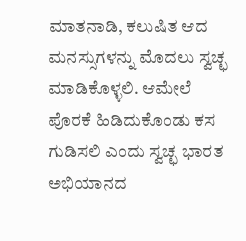ಮಾತನಾಡಿ, ಕಲುಷಿತ ಆದ ಮನಸ್ಸುಗಳನ್ನು ಮೊದಲು ಸ್ವಚ್ಛ ಮಾಡಿಕೊಳ್ಳಲಿ. ಆಮೇಲೆ ಪೊರಕೆ ಹಿಡಿದುಕೊಂಡು ಕಸ ಗುಡಿಸಲಿ ಎಂದು ಸ್ವಚ್ಛ ಭಾರತ ಅಭಿಯಾನದ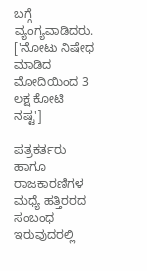ಬಗ್ಗೆ ವ್ಯಂಗ್ಯವಾಡಿದರು.
['ನೋಟು ನಿಷೇಧ ಮಾಡಿದ ಮೋದಿಯಿಂದ 3 ಲಕ್ಷ ಕೋಟಿ ನಷ್ಟ']

ಪತ್ರಕರ್ತರು ಹಾಗೂ ರಾಜಕಾರಣಿಗಳ ಮಧ್ಯೆ ಹತ್ತಿರರದ ಸಂಬಂಧ ಇರುವುದರಲ್ಲಿ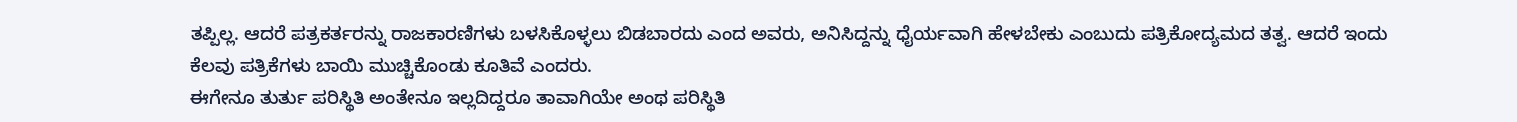ತಪ್ಪಿಲ್ಲ. ಆದರೆ ಪತ್ರಕರ್ತರನ್ನು ರಾಜಕಾರಣಿಗಳು ಬಳಸಿಕೊಳ್ಳಲು ಬಿಡಬಾರದು ಎಂದ ಅವರು, ಅನಿಸಿದ್ದನ್ನು ಧೈರ್ಯವಾಗಿ ಹೇಳಬೇಕು ಎಂಬುದು ಪತ್ರಿಕೋದ್ಯಮದ ತತ್ವ. ಆದರೆ ಇಂದು ಕೆಲವು ಪತ್ರಿಕೆಗಳು ಬಾಯಿ ಮುಚ್ಚಿಕೊಂಡು ಕೂತಿವೆ ಎಂದರು.
ಈಗೇನೂ ತುರ್ತು ಪರಿಸ್ಥಿತಿ ಅಂತೇನೂ ಇಲ್ಲದಿದ್ದರೂ ತಾವಾಗಿಯೇ ಅಂಥ ಪರಿಸ್ಥಿತಿ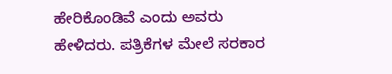ಹೇರಿಕೊಂಡಿವೆ ಎಂದು ಅವರು ಹೇಳಿದರು. ಪತ್ರಿಕೆಗಳ ಮೇಲೆ ಸರಕಾರ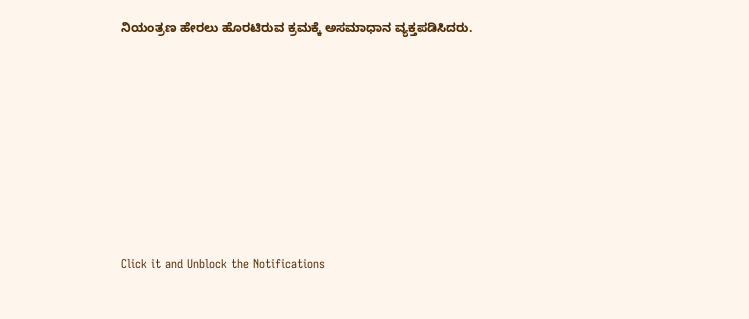ನಿಯಂತ್ರಣ ಹೇರಲು ಹೊರಟಿರುವ ಕ್ರಮಕ್ಕೆ ಅಸಮಾಧಾನ ವ್ಯಕ್ತಪಡಿಸಿದರು.












Click it and Unblock the Notifications